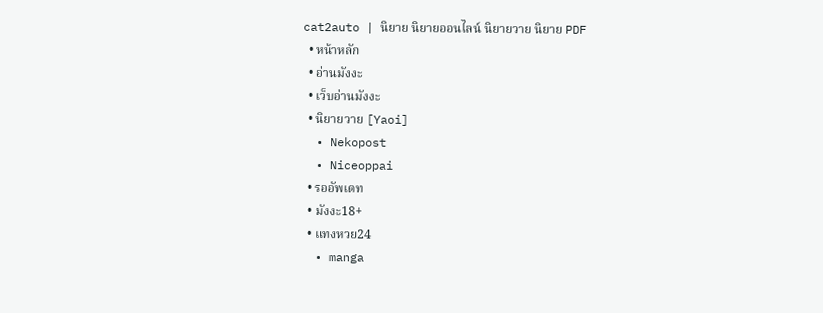cat2auto | นิยาย นิยายออนไลน์ นิยายวาย นิยาย PDF
  • หน้าหลัก
  • อ่านมังงะ
  • เว็บอ่านมังงะ
  • นิยายวาย [Yaoi]
  • Nekopost
  • Niceoppai
  • รออัพเดท
  • มังงะ18+
  • แทงหวย24
  • manga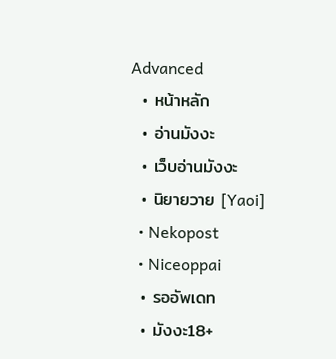Advanced
  • หน้าหลัก
  • อ่านมังงะ
  • เว็บอ่านมังงะ
  • นิยายวาย [Yaoi]
  • Nekopost
  • Niceoppai
  • รออัพเดท
  • มังงะ18+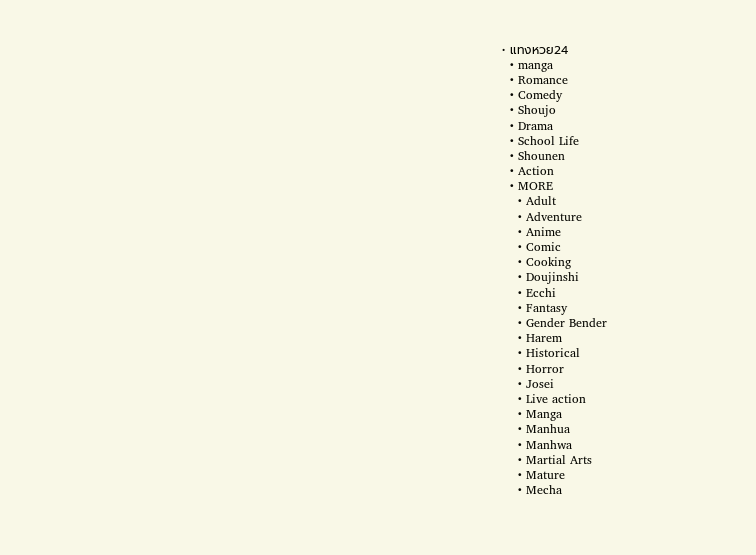• แทงหวย24
  • manga
  • Romance
  • Comedy
  • Shoujo
  • Drama
  • School Life
  • Shounen
  • Action
  • MORE
    • Adult
    • Adventure
    • Anime
    • Comic
    • Cooking
    • Doujinshi
    • Ecchi
    • Fantasy
    • Gender Bender
    • Harem
    • Historical
    • Horror
    • Josei
    • Live action
    • Manga
    • Manhua
    • Manhwa
    • Martial Arts
    • Mature
    • Mecha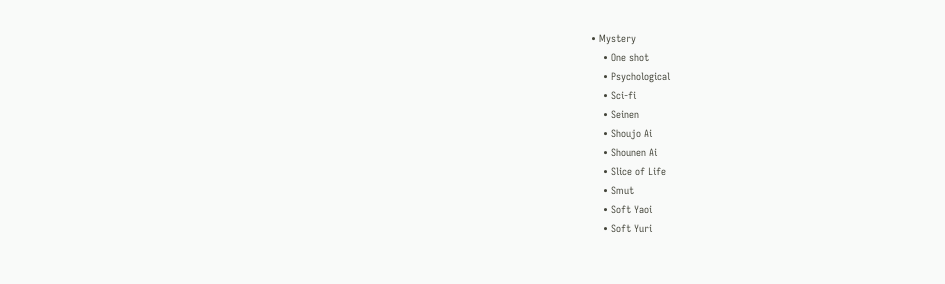• Mystery
    • One shot
    • Psychological
    • Sci-fi
    • Seinen
    • Shoujo Ai
    • Shounen Ai
    • Slice of Life
    • Smut
    • Soft Yaoi
    • Soft Yuri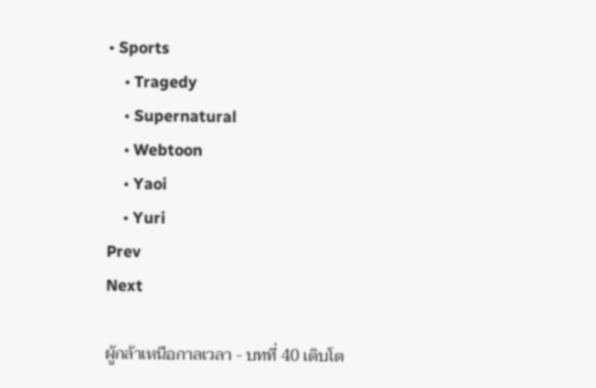• Sports
    • Tragedy
    • Supernatural
    • Webtoon
    • Yaoi
    • Yuri
Prev
Next

ผู้กล้าเหนือกาลเวลา - บทที่ 40 เติบโต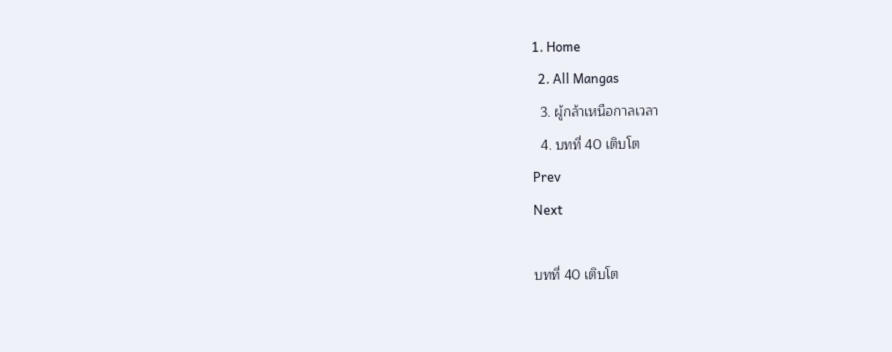1. Home
  2. All Mangas
  3. ผู้กล้าเหนือกาลเวลา
  4. บทที่ 40 เติบโต
Prev
Next

บทที่ 40 เติบโต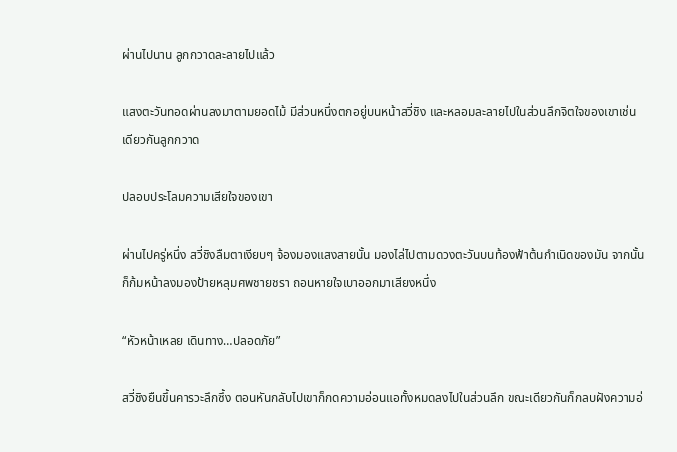ผ่านไปนาน ลูกกวาดละลายไปแล้ว

แสงตะวันทอดผ่านลงมาตามยอดไม้ มีส่วนหนึ่งตกอยู่บนหน้าสวี่ชิง และหลอมละลายไปในส่วนลึกจิตใจของเขาเช่นเดียวกันลูกกวาด

ปลอบประโลมความเสียใจของเขา

ผ่านไปครู่หนึ่ง สวี่ชิงลืมตาเงียบๆ จ้องมองแสงสายนั้น มองไล่ไปตามดวงตะวันบนท้องฟ้าต้นกำเนิดของมัน จากนั้นก็ก้มหน้าลงมองป้ายหลุมศพชายชรา ถอนหายใจเบาออกมาเสียงหนึ่ง

“หัวหน้าเหลย เดินทาง…ปลอดภัย”

สวี่ชิงยืนขึ้นคารวะลึกซึ้ง ตอนหันกลับไปเขาก็กดความอ่อนแอทั้งหมดลงไปในส่วนลึก ขณะเดียวกันก็กลบฝังความอ่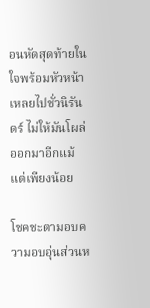อนหัดสุดท้ายในใจพร้อมหัวหน้าเหลยไปชั่วนิรันดร์ ไม่ให้มันโผล่ออกมาอีกแม้แต่เพียงน้อย

โชคชะตามอบความอบอุ่นส่วนห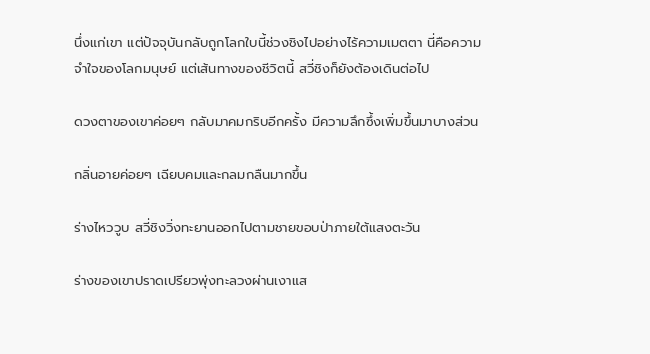นึ่งแก่เขา แต่ปัจจุบันกลับถูกโลกใบนี้ช่วงชิงไปอย่างไร้ความเมตตา นี่คือความจำใจของโลกมนุษย์ แต่เส้นทางของชีวิตนี้ สวี่ชิงก็ยังต้องเดินต่อไป

ดวงตาของเขาค่อยๆ กลับมาคมกริบอีกครั้ง มีความลึกซึ้งเพิ่มขึ้นมาบางส่วน

กลิ่นอายค่อยๆ เฉียบคมและกลมกลืนมากขึ้น

ร่างไหววูบ สวี่ชิงวิ่งทะยานออกไปตามชายขอบป่าภายใต้แสงตะวัน

ร่างของเขาปราดเปรียวพุ่งทะลวงผ่านเงาแส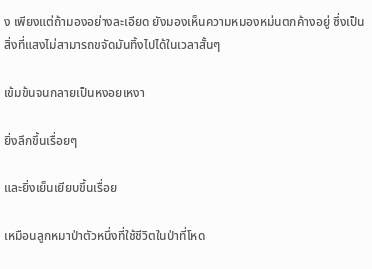ง เพียงแต่ถ้ามองอย่างละเอียด ยังมองเห็นความหมองหม่นตกค้างอยู่ ซึ่งเป็นสิ่งที่แสงไม่สามารถขจัดมันทิ้งไปได้ในเวลาสั้นๆ

เข้มข้นจนกลายเป็นหงอยเหงา

ยิ่งลึกขึ้นเรื่อยๆ

และยิ่งเย็นเยียบขึ้นเรื่อย

เหมือนลูกหมาป่าตัวหนึ่งที่ใช้ชีวิตในป่าที่โหด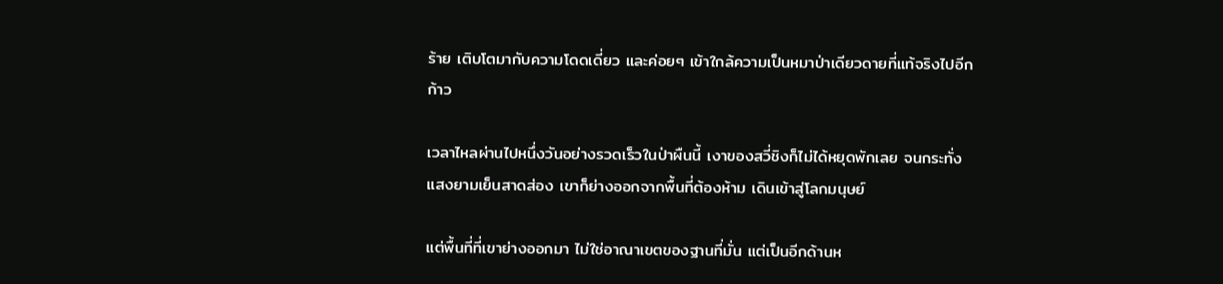ร้าย เติบโตมากับความโดดเดี่ยว และค่อยๆ เข้าใกล้ความเป็นหมาป่าเดียวดายที่แท้จริงไปอีกก้าว

เวลาไหลผ่านไปหนึ่งวันอย่างรวดเร็วในป่าผืนนี้ เงาของสวี่ชิงก็ไม่ได้หยุดพักเลย จนกระทั่งแสงยามเย็นสาดส่อง เขาก็ย่างออกจากพื้นที่ต้องห้าม เดินเข้าสู่โลกมนุษย์

แต่พื้นที่ที่เขาย่างออกมา ไม่ใช่อาณาเขตของฐานที่มั่น แต่เป็นอีกด้านห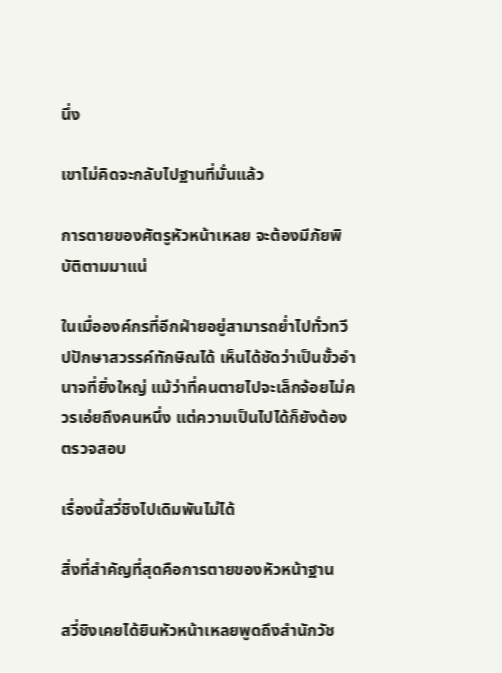นึ่ง

เขาไม่คิดจะกลับไปฐานที่มั่นแล้ว

การตายของศัตรูหัวหน้าเหลย จะต้องมีภัยพิบัติตามมาแน่

ในเมื่อองค์กรที่อีกฝ่ายอยู่สามารถย่ำไปทั่วทวีปปักษาสวรรค์ทักษิณได้ เห็นได้ชัดว่าเป็นขั้วอำนาจที่ยิ่งใหญ่ แม้ว่าที่คนตายไปจะเล็กจ้อยไม่ควรเอ่ยถึงคนหนึ่ง แต่ความเป็นไปได้ก็ยังต้องตรวจสอบ

เรื่องนี้สวี่ชิงไปเดิมพันไม่ได้

สิ่งที่สำคัญที่สุดคือการตายของหัวหน้าฐาน

สวี่ชิงเคยได้ยินหัวหน้าเหลยพูดถึงสำนักวัช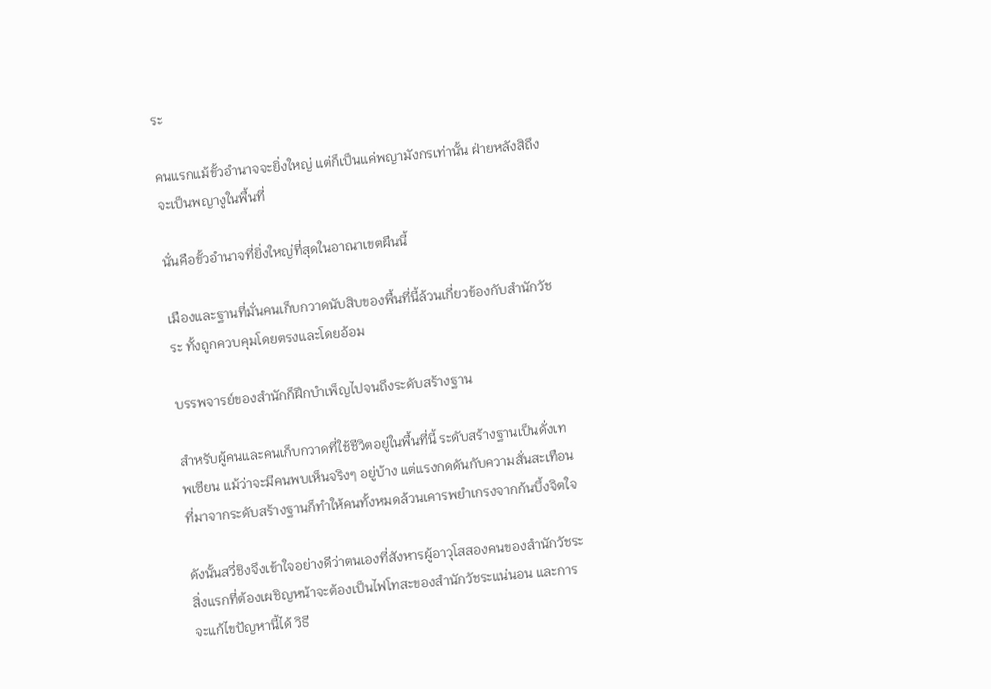ระ

คนแรกแม้ขั้วอำนาจจะยิ่งใหญ่ แต่ก็เป็นแค่พญามังกรเท่านั้น ฝ่ายหลังสิถึงจะเป็นพญางูในพื้นที่

นั่นคือขั้วอำนาจที่ยิ่งใหญ่ที่สุดในอาณาเขตผืนนี้

เมืองและฐานที่มั่นคนเก็บกวาดนับสิบของพื้นที่นี้ล้วนเกี่ยวข้องกับสำนักวัชระ ทั้งถูกควบคุมโดยตรงและโดยอ้อม

บรรพจารย์ของสำนักก็ฝึกบำเพ็ญไปจนถึงระดับสร้างฐาน

สำหรับผู้คนและคนเก็บกวาดที่ใช้ชีวิตอยู่ในพื้นที่นี้ ระดับสร้างฐานเป็นดั่งเทพเซียน แม้ว่าจะมีคนพบเห็นจริงๆ อยู่บ้าง แต่แรงกดดันกับความสั่นสะเทือนที่มาจากระดับสร้างฐานก็ทำให้คนทั้งหมดล้วนเคารพยำเกรงจากก้นบึ้งจิตใจ

ดังนั้นสวี่ชิงจึงเข้าใจอย่างดีว่าตนเองที่สังหารผู้อาวุโสสองคนของสำนักวัชระ สิ่งแรกที่ต้องเผชิญหน้าจะต้องเป็นไฟโทสะของสำนักวัชระแน่นอน และการจะแก้ไขปัญหานี้ได้ วิธี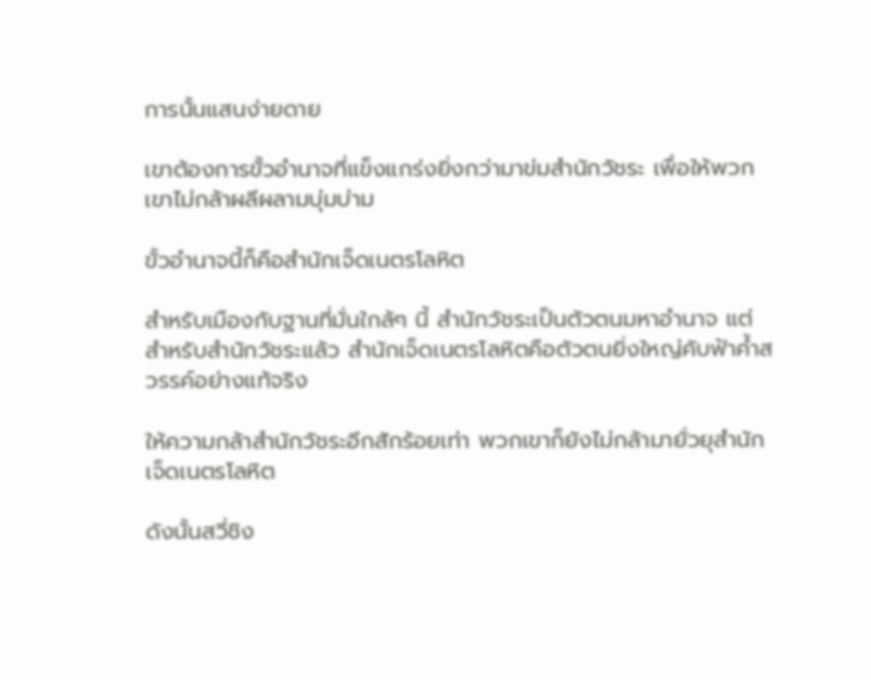การนั้นแสนง่ายดาย

เขาต้องการขั้วอำนาจที่แข็งแกร่งยิ่งกว่ามาข่มสำนักวัชระ เพื่อให้พวกเขาไม่กล้าผลีผลามบุ่มบ่าม

ขั้วอำนาจนี้ก็คือสำนักเจ็ดเนตรโลหิต

สำหรับเมืองกับฐานที่มั่นใกล้ๆ นี้ สำนักวัชระเป็นตัวตนมหาอำนาจ แต่สำหรับสำนักวัชระแล้ว สำนักเจ็ดเนตรโลหิตคือตัวตนยิ่งใหญ่คับฟ้าค้ำสวรรค์อย่างแท้จริง

ให้ความกล้าสำนักวัชระอีกสักร้อยเท่า พวกเขาก็ยังไม่กล้ามายั่วยุสำนักเจ็ดเนตรโลหิต

ดังนั้นสวี่ชิง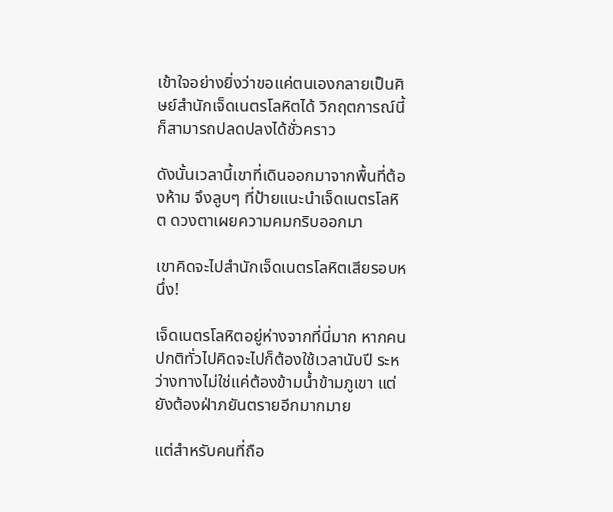เข้าใจอย่างยิ่งว่าขอแค่ตนเองกลายเป็นศิษย์สำนักเจ็ดเนตรโลหิตได้ วิกฤตการณ์นี้ก็สามารถปลดปลงได้ชั่วคราว

ดังนั้นเวลานี้เขาที่เดินออกมาจากพื้นที่ต้องห้าม จึงลูบๆ ที่ป้ายแนะนำเจ็ดเนตรโลหิต ดวงตาเผยความคมกริบออกมา

เขาคิดจะไปสำนักเจ็ดเนตรโลหิตเสียรอบหนึ่ง!

เจ็ดเนตรโลหิตอยู่ห่างจากที่นี่มาก หากคนปกติทั่วไปคิดจะไปก็ต้องใช้เวลานับปี ระหว่างทางไม่ใช่แค่ต้องข้ามน้ำข้ามภูเขา แต่ยังต้องฝ่าภยันตรายอีกมากมาย

แต่สำหรับคนที่ถือ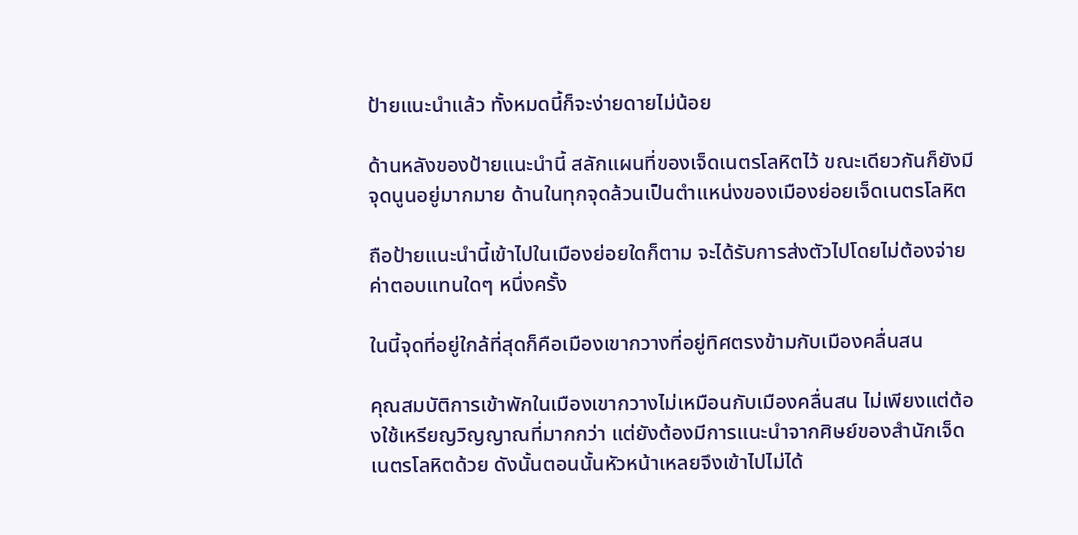ป้ายแนะนำแล้ว ทั้งหมดนี้ก็จะง่ายดายไม่น้อย

ด้านหลังของป้ายแนะนำนี้ สลักแผนที่ของเจ็ดเนตรโลหิตไว้ ขณะเดียวกันก็ยังมีจุดนูนอยู่มากมาย ด้านในทุกจุดล้วนเป็นตำแหน่งของเมืองย่อยเจ็ดเนตรโลหิต

ถือป้ายแนะนำนี้เข้าไปในเมืองย่อยใดก็ตาม จะได้รับการส่งตัวไปโดยไม่ต้องจ่ายค่าตอบแทนใดๆ หนึ่งครั้ง

ในนี้จุดที่อยู่ใกล้ที่สุดก็คือเมืองเขากวางที่อยู่ทิศตรงข้ามกับเมืองคลื่นสน

คุณสมบัติการเข้าพักในเมืองเขากวางไม่เหมือนกับเมืองคลื่นสน ไม่เพียงแต่ต้องใช้เหรียญวิญญาณที่มากกว่า แต่ยังต้องมีการแนะนำจากศิษย์ของสำนักเจ็ดเนตรโลหิตด้วย ดังนั้นตอนนั้นหัวหน้าเหลยจึงเข้าไปไม่ได้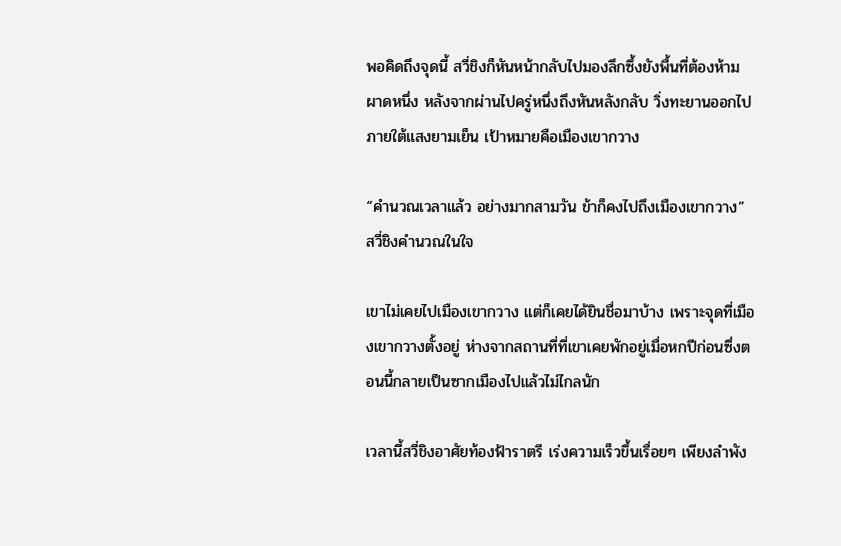พอคิดถึงจุดนี้ สวี่ชิงก็หันหน้ากลับไปมองลึกซึ้งยังพื้นที่ต้องห้ามผาดหนึ่ง หลังจากผ่านไปครู่หนึ่งถึงหันหลังกลับ วิ่งทะยานออกไปภายใต้แสงยามเย็น เป้าหมายคือเมืองเขากวาง

“คำนวณเวลาแล้ว อย่างมากสามวัน ข้าก็คงไปถึงเมืองเขากวาง” สวี่ชิงคำนวณในใจ

เขาไม่เคยไปเมืองเขากวาง แต่ก็เคยได้ยินชื่อมาบ้าง เพราะจุดที่เมืองเขากวางตั้งอยู่ ห่างจากสถานที่ที่เขาเคยพักอยู่เมื่อหกปีก่อนซึ่งตอนนี้กลายเป็นซากเมืองไปแล้วไม่ไกลนัก

เวลานี้สวี่ชิงอาศัยท้องฟ้าราตรี เร่งความเร็วขึ้นเรื่อยๆ เพียงลำพัง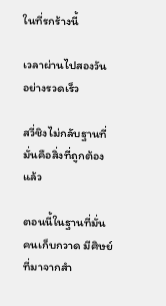ในที่รกร้างนี้

เวลาผ่านไปสองวันอย่างรวดเร็ว

สวี่ชิงไม่กลับฐานที่มั่นคือสิ่งที่ถูกต้องแล้ว

ตอนนี้ในฐานที่มั่นคนเก็บกวาด มีศิษย์ที่มาจากสำ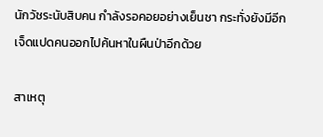นักวัชระนับสิบคน กำลังรอคอยอย่างเย็นชา กระทั่งยังมีอีกเจ็ดแปดคนออกไปค้นหาในผืนป่าอีกด้วย

สาเหตุ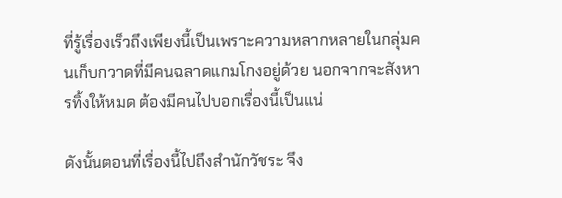ที่รู้เรื่องเร็วถึงเพียงนี้เป็นเพราะความหลากหลายในกลุ่มคนเก็บกวาดที่มีคนฉลาดแกมโกงอยู่ด้วย นอกจากจะสังหารทิ้งให้หมด ต้องมีคนไปบอกเรื่องนี้เป็นแน่

ดังนั้นตอนที่เรื่องนี้ไปถึงสำนักวัชระ จึง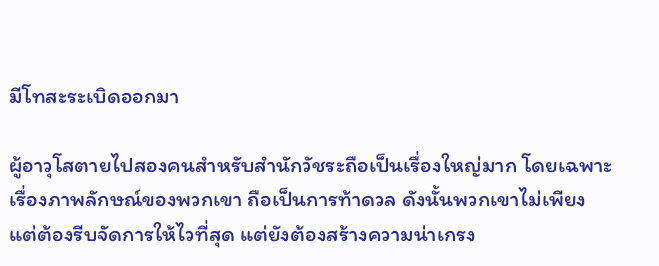มีโทสะระเบิดออกมา

ผู้อาวุโสตายไปสองคนสำหรับสำนักวัชระถือเป็นเรื่องใหญ่มาก โดยเฉพาะเรื่องภาพลักษณ์ของพวกเขา ถือเป็นการท้าดวล ดังนั้นพวกเขาไม่เพียงแต่ต้องรีบจัดการให้ไวที่สุด แต่ยังต้องสร้างความน่าเกรง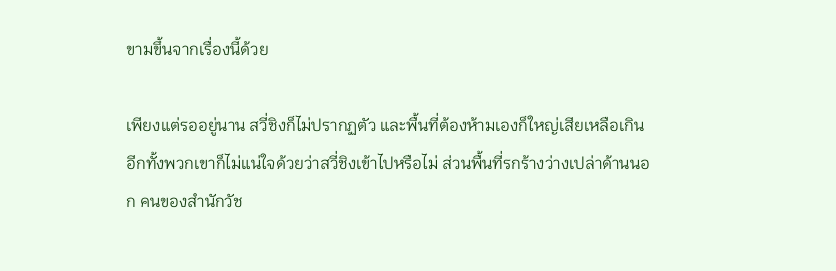ขามขึ้นจากเรื่องนี้ด้วย

เพียงแต่รออยู่นาน สวี่ชิงก็ไม่ปรากฏตัว และพื้นที่ต้องห้ามเองก็ใหญ่เสียเหลือเกิน อีกทั้งพวกเขาก็ไม่แน่ใจด้วยว่าสวี่ชิงเข้าไปหรือไม่ ส่วนพื้นที่รกร้างว่างเปล่าด้านนอก คนของสำนักวัช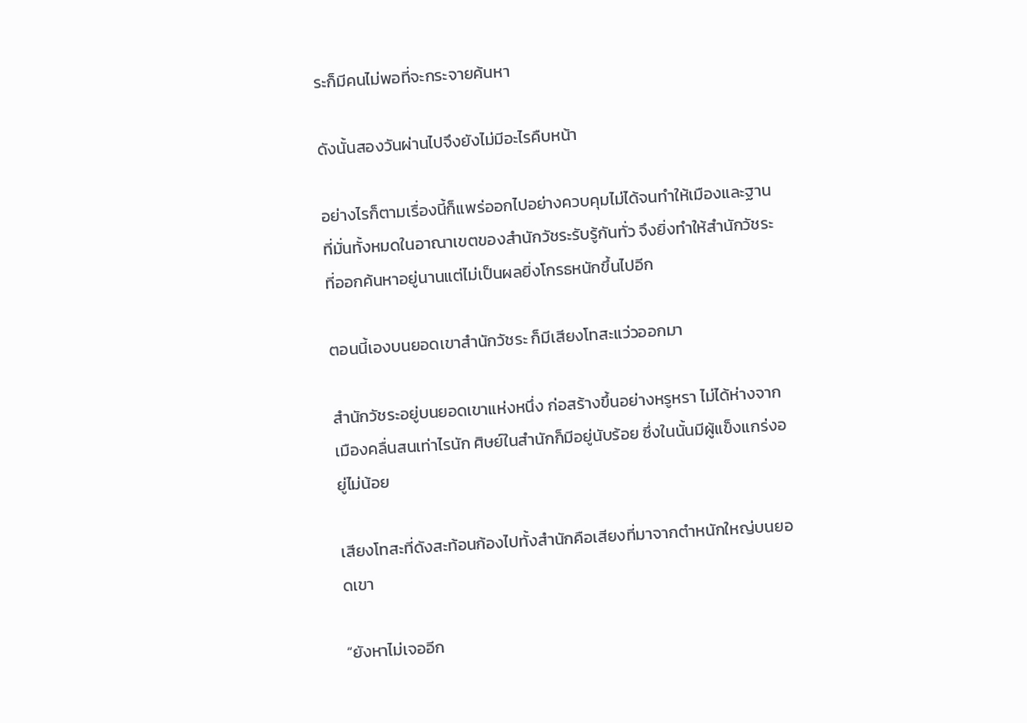ระก็มีคนไม่พอที่จะกระจายค้นหา

ดังนั้นสองวันผ่านไปจึงยังไม่มีอะไรคืบหน้า

อย่างไรก็ตามเรื่องนี้ก็แพร่ออกไปอย่างควบคุมไม่ได้จนทำให้เมืองและฐานที่มั่นทั้งหมดในอาณาเขตของสำนักวัชระรับรู้กันทั่ว จึงยิ่งทำให้สำนักวัชระที่ออกค้นหาอยู่นานแต่ไม่เป็นผลยิ่งโกรธหนักขึ้นไปอีก

ตอนนี้เองบนยอดเขาสำนักวัชระ ก็มีเสียงโทสะแว่วออกมา

สำนักวัชระอยู่บนยอดเขาแห่งหนึ่ง ก่อสร้างขึ้นอย่างหรูหรา ไม่ได้ห่างจากเมืองคลื่นสนเท่าไรนัก ศิษย์ในสำนักก็มีอยู่นับร้อย ซึ่งในนั้นมีผู้แข็งแกร่งอยู่ไม่น้อย

เสียงโทสะที่ดังสะท้อนก้องไปทั้งสำนักคือเสียงที่มาจากตำหนักใหญ่บนยอดเขา

“ยังหาไม่เจออีก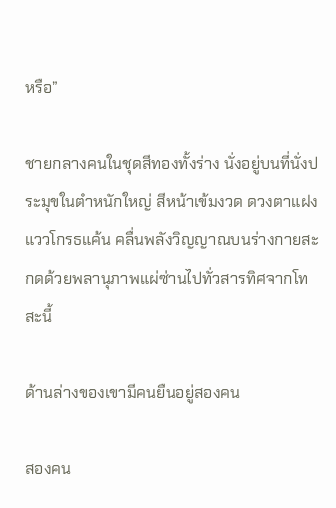หรือ”

ชายกลางคนในชุดสีทองทั้งร่าง นั่งอยู่บนที่นั่งประมุขในตำหนักใหญ่ สีหน้าเข้มงวด ดวงตาแฝงแววโกรธแค้น คลื่นพลังวิญญาณบนร่างกายสะกดด้วยพลานุภาพแผ่ซ่านไปทั่วสารทิศจากโทสะนี้

ด้านล่างของเขามีคนยืนอยู่สองคน

สองคน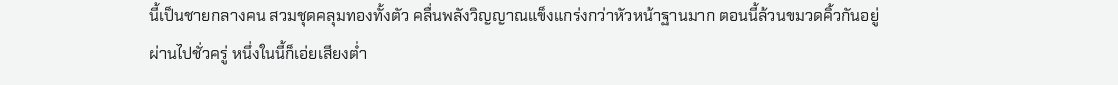นี้เป็นชายกลางคน สวมชุดคลุมทองทั้งตัว คลื่นพลังวิญญาณแข็งแกร่งกว่าหัวหน้าฐานมาก ตอนนี้ล้วนขมวดคิ้วกันอยู่ ผ่านไปชั่วครู่ หนึ่งในนี้ก็เอ่ยเสียงต่ำ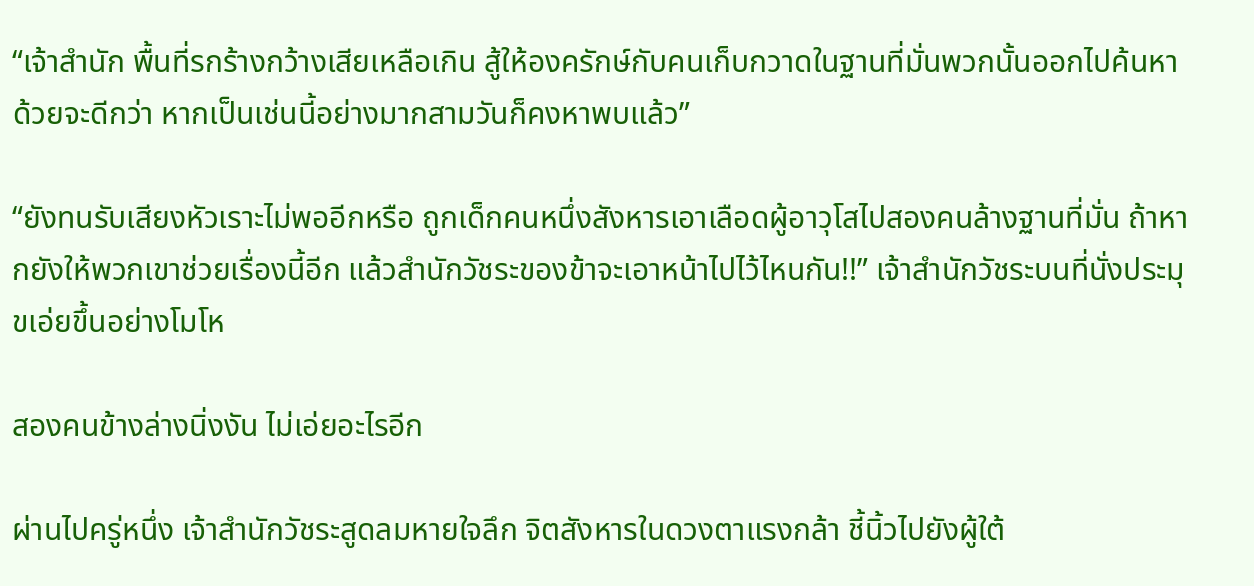“เจ้าสำนัก พื้นที่รกร้างกว้างเสียเหลือเกิน สู้ให้องครักษ์กับคนเก็บกวาดในฐานที่มั่นพวกนั้นออกไปค้นหาด้วยจะดีกว่า หากเป็นเช่นนี้อย่างมากสามวันก็คงหาพบแล้ว”

“ยังทนรับเสียงหัวเราะไม่พออีกหรือ ถูกเด็กคนหนึ่งสังหารเอาเลือดผู้อาวุโสไปสองคนล้างฐานที่มั่น ถ้าหากยังให้พวกเขาช่วยเรื่องนี้อีก แล้วสำนักวัชระของข้าจะเอาหน้าไปไว้ไหนกัน!!” เจ้าสำนักวัชระบนที่นั่งประมุขเอ่ยขึ้นอย่างโมโห

สองคนข้างล่างนิ่งงัน ไม่เอ่ยอะไรอีก

ผ่านไปครู่หนึ่ง เจ้าสำนักวัชระสูดลมหายใจลึก จิตสังหารในดวงตาแรงกล้า ชี้นิ้วไปยังผู้ใต้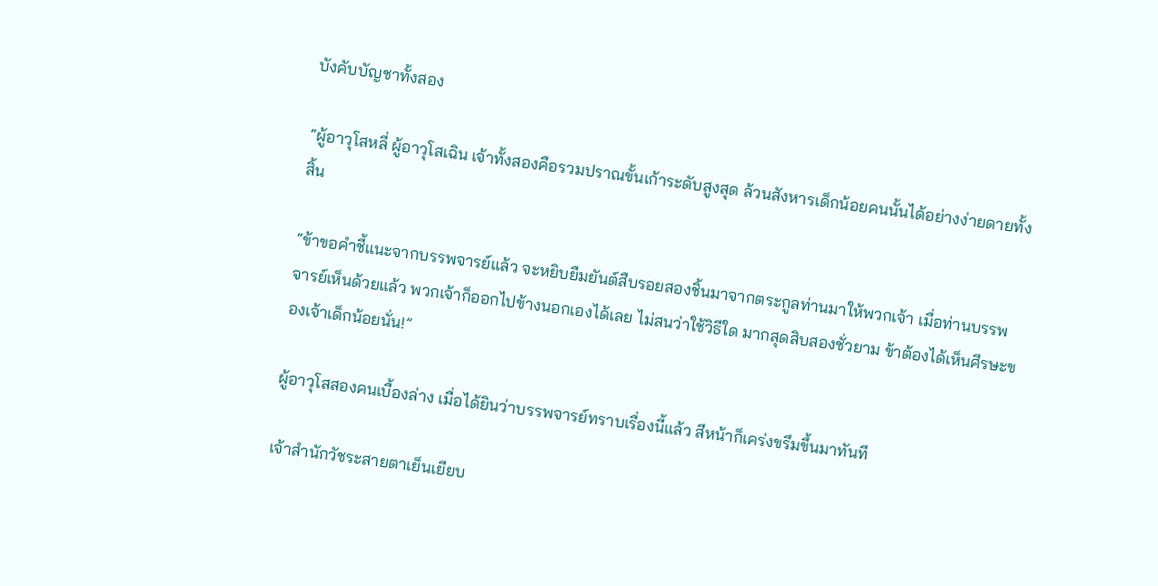บังคับบัญชาทั้งสอง

“ผู้อาวุโสหลี่ ผู้อาวุโสเฉิน เจ้าทั้งสองคือรวมปราณขั้นเก้าระดับสูงสุด ล้วนสังหารเด็กน้อยคนนั้นได้อย่างง่ายดายทั้งสิ้น

“ข้าขอคำชี้แนะจากบรรพจารย์แล้ว จะหยิบยืมยันต์สืบรอยสองชิ้นมาจากตระกูลท่านมาให้พวกเจ้า เมื่อท่านบรรพจารย์เห็นด้วยแล้ว พวกเจ้าก็ออกไปข้างนอกเองได้เลย ไม่สนว่าใช้วิธีใด มากสุดสิบสองชั่วยาม ข้าต้องได้เห็นศีรษะของเจ้าเด็กน้อยนั่น!”

ผู้อาวุโสสองคนเบื้องล่าง เมื่อได้ยินว่าบรรพจารย์ทราบเรื่องนี้แล้ว สีหน้าก็เคร่งขรึมขึ้นมาทันที

เจ้าสำนักวัชระสายตาเย็นเยียบ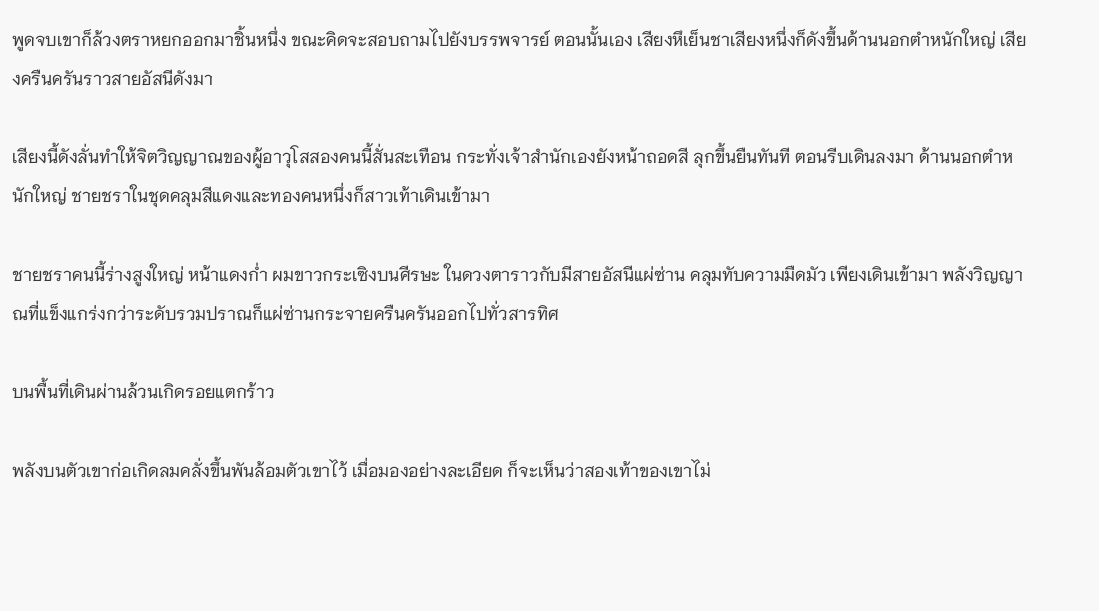พูดจบเขาก็ล้วงตราหยกออกมาชิ้นหนึ่ง ขณะคิดจะสอบถามไปยังบรรพจารย์ ตอนนั้นเอง เสียงหึเย็นชาเสียงหนึ่งก็ดังขึ้นด้านนอกตำหนักใหญ่ เสียงครืนครันราวสายอัสนีดังมา

เสียงนี้ดังลั่นทำให้จิตวิญญาณของผู้อาวุโสสองคนนี้สั่นสะเทือน กระทั่งเจ้าสำนักเองยังหน้าถอดสี ลุกขึ้นยืนทันที ตอนรีบเดินลงมา ด้านนอกตำหนักใหญ่ ชายชราในชุดคลุมสีแดงและทองคนหนึ่งก็สาวเท้าเดินเข้ามา

ชายชราคนนี้ร่างสูงใหญ่ หน้าแดงก่ำ ผมขาวกระเซิงบนศีรษะ ในดวงตาราวกับมีสายอัสนีแผ่ซ่าน คลุมทับความมืดมัว เพียงเดินเข้ามา พลังวิญญาณที่แข็งแกร่งกว่าระดับรวมปราณก็แผ่ซ่านกระจายครืนครันออกไปทั่วสารทิศ

บนพื้นที่เดินผ่านล้วนเกิดรอยแตกร้าว

พลังบนตัวเขาก่อเกิดลมคลั่งขึ้นพันล้อมตัวเขาไว้ เมื่อมองอย่างละเอียด ก็จะเห็นว่าสองเท้าของเขาไม่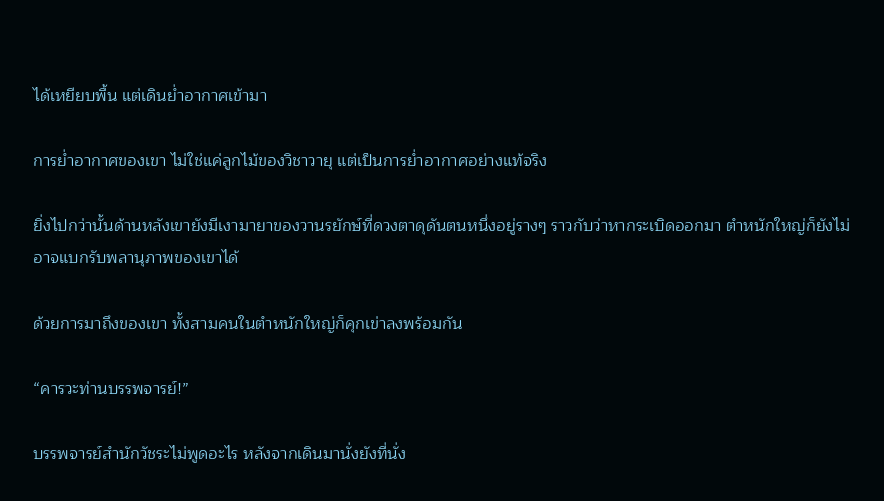ได้เหยียบพื้น แต่เดินย่ำอากาศเข้ามา

การย่ำอากาศของเขา ไม่ใช่แค่ลูกไม้ของวิชาวายุ แต่เป็นการย่ำอากาศอย่างแท้จริง

ยิ่งไปกว่านั้นด้านหลังเขายังมีเงามายาของวานรยักษ์ที่ดวงตาดุดันตนหนึ่งอยู่รางๆ ราวกับว่าหากระเบิดออกมา ตำหนักใหญ่ก็ยังไม่อาจแบกรับพลานุภาพของเขาได้

ด้วยการมาถึงของเขา ทั้งสามคนในตำหนักใหญ่ก็คุกเข่าลงพร้อมกัน

“คารวะท่านบรรพจารย์!”

บรรพจารย์สำนักวัชระไม่พูดอะไร หลังจากเดินมานั่งยังที่นั่ง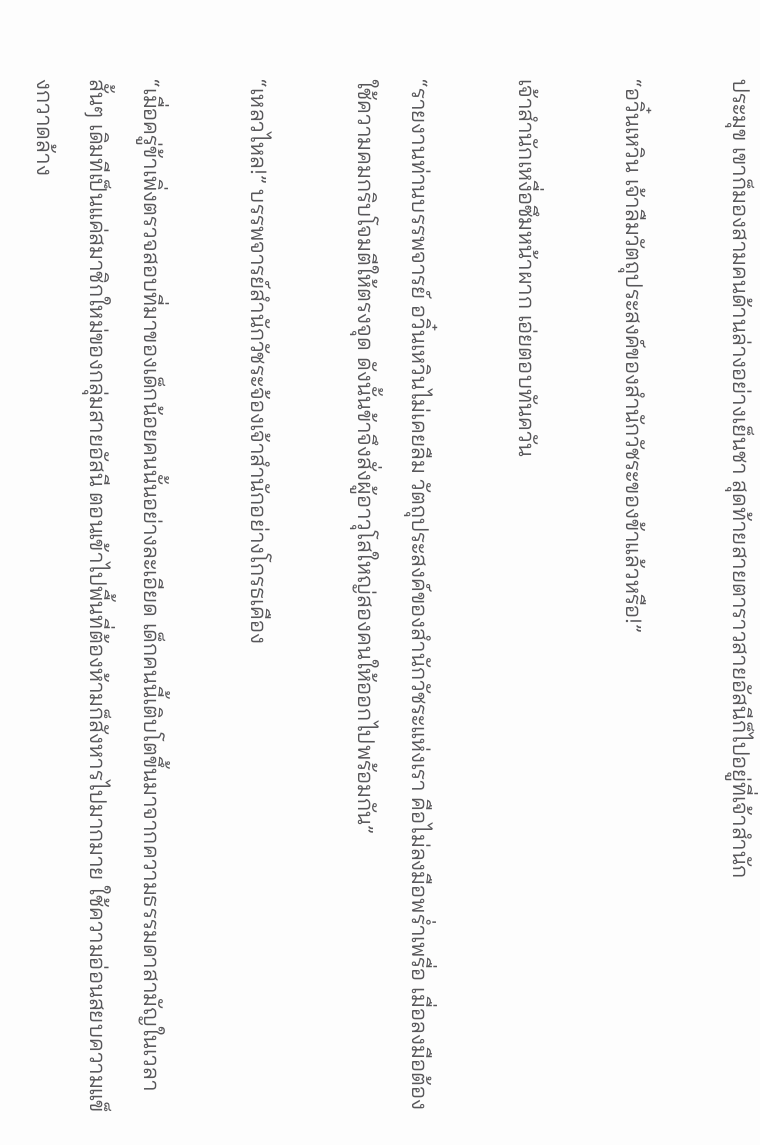ประมุข เขาก็มองสามคนด้านล่างอย่างเย็นชา สุดท้ายสายตาราวสายอัสนีก็ไปอยู่ที่เจ้าสำนัก

“อวิ๋นเหวิน เจ้าลืมวัตถุประสงค์ของสำนักวัชระของข้าแล้วหรือ!”

เจ้าสำนักเหงื่อซึมหน้าผาก เอ่ยตอบทันควัน

“รายงานท่านบรรพจารย์ อวิ๋นเหวินไม่เคยลืม วัตถุประสงค์ของสำนักวัชระแห่งเรา คือไม่ลงมือพร่ำเพรื่อ เมื่อลงมือต้องใช้ความคมกริบโจมตีให้ตรงจุด ดังนั้นข้าจึงสั่งผู้อาวุโสใหญ่สองคนให้ออกไปพร้อมกัน”

“เหลวไหล!” บรรพจารย์สำนักวัชระจ้องเจ้าสำนักอย่างโกรธเคือง

“เมื่อครู่ข้าเพิ่งตรวจสอบที่มาของเด็กน้อยคนนั้นอย่างละเอียด เด็กคนนี้เติบโตขึ้นมาจากความธรรมดาสามัญในเวลาสั้นๆ เดิมทีเป็นแค่สมาชิกใหม่ของกลุ่มสายอัสนี ตอนเข้าไปพื้นที่ต้องห้ามก็สังหารไปมากมาย ใช้ความอ่อนสยบความแข็งกวาดล้าง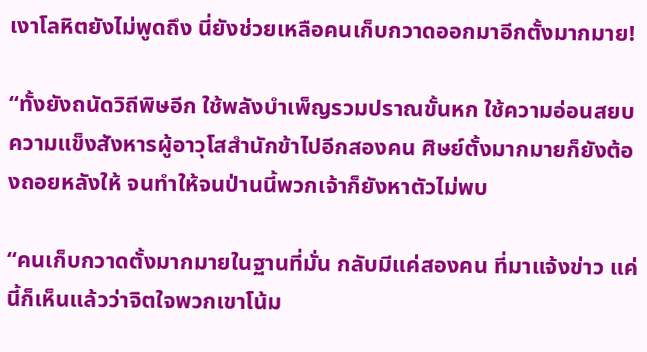เงาโลหิตยังไม่พูดถึง นี่ยังช่วยเหลือคนเก็บกวาดออกมาอีกตั้งมากมาย!

“ทั้งยังถนัดวิถีพิษอีก ใช้พลังบำเพ็ญรวมปราณขั้นหก ใช้ความอ่อนสยบความแข็งสังหารผู้อาวุโสสำนักข้าไปอีกสองคน ศิษย์ตั้งมากมายก็ยังต้องถอยหลังให้ จนทำให้จนป่านนี้พวกเจ้าก็ยังหาตัวไม่พบ

“คนเก็บกวาดตั้งมากมายในฐานที่มั่น กลับมีแค่สองคน ที่มาแจ้งข่าว แค่นี้ก็เห็นแล้วว่าจิตใจพวกเขาโน้ม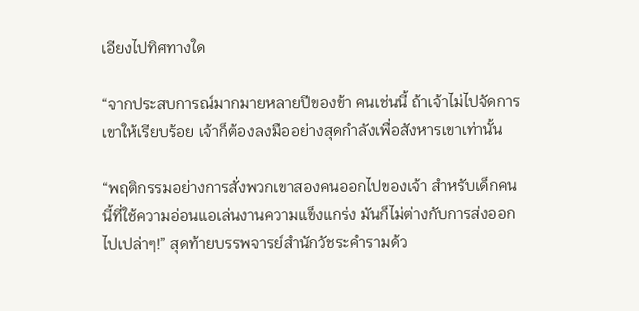เอียงไปทิศทางใด

“จากประสบการณ์มากมายหลายปีของข้า คนเช่นนี้ ถ้าเจ้าไม่ไปจัดการเขาให้เรียบร้อย เจ้าก็ต้องลงมืออย่างสุดกำลังเพื่อสังหารเขาเท่านั้น

“พฤติกรรมอย่างการสั่งพวกเขาสองคนออกไปของเจ้า สำหรับเด็กคนนี้ที่ใช้ความอ่อนแอเล่นงานความแข็งแกร่ง มันก็ไม่ต่างกับการส่งออกไปเปล่าๆ!” สุดท้ายบรรพจารย์สำนักวัชระคำรามด้ว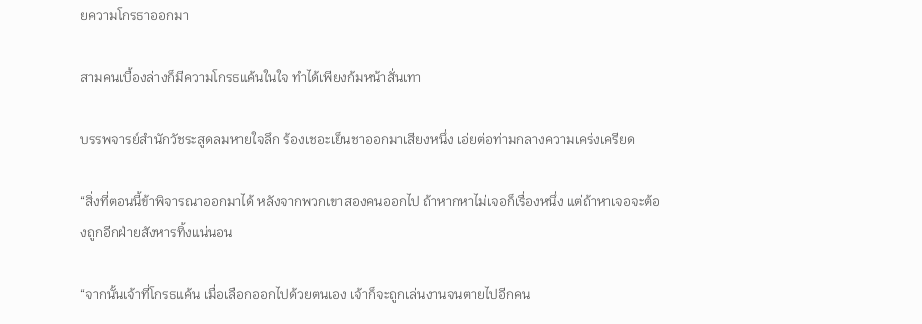ยความโกรธาออกมา

สามคนเบื้องล่างก็มีความโกรธแค้นในใจ ทำได้เพียงก้มหน้าสั่นเทา

บรรพจารย์สำนักวัชระสูดลมหายใจลึก ร้องเชอะเย็นชาออกมาเสียงหนึ่ง เอ่ยต่อท่ามกลางความเคร่งเครียด

“สิ่งที่ตอนนี้ข้าพิจารณาออกมาได้ หลังจากพวกเขาสองคนออกไป ถ้าหากหาไม่เจอก็เรื่องหนึ่ง แต่ถ้าหาเจอจะต้องถูกอีกฝ่ายสังหารทิ้งแน่นอน

“จากนั้นเจ้าที่โกรธแค้น เมื่อเลือกออกไปด้วยตนเอง เจ้าก็จะถูกเล่นงานจนตายไปอีกคน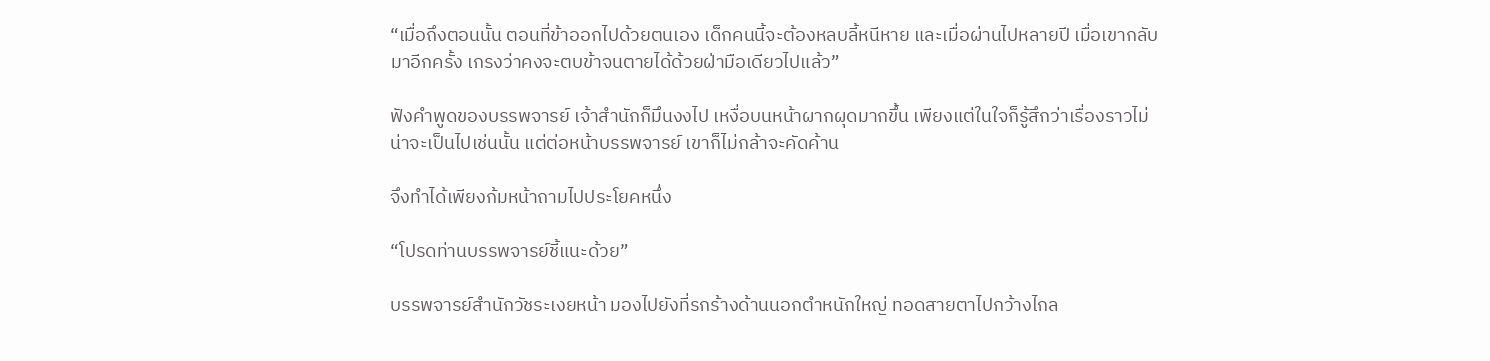“เมื่อถึงตอนนั้น ตอนที่ข้าออกไปด้วยตนเอง เด็กคนนี้จะต้องหลบลี้หนีหาย และเมื่อผ่านไปหลายปี เมื่อเขากลับมาอีกครั้ง เกรงว่าคงจะตบข้าจนตายได้ด้วยฝ่ามือเดียวไปแล้ว”

ฟังคำพูดของบรรพจารย์ เจ้าสำนักก็มึนงงไป เหงื่อบนหน้าผากผุดมากขึ้น เพียงแต่ในใจก็รู้สึกว่าเรื่องราวไม่น่าจะเป็นไปเช่นนั้น แต่ต่อหน้าบรรพจารย์ เขาก็ไม่กล้าจะคัดค้าน

จึงทำได้เพียงก้มหน้าถามไปประโยคหนึ่ง

“โปรดท่านบรรพจารย์ชี้แนะด้วย”

บรรพจารย์สำนักวัชระเงยหน้า มองไปยังที่รกร้างด้านนอกตำหนักใหญ่ ทอดสายตาไปกว้างไกล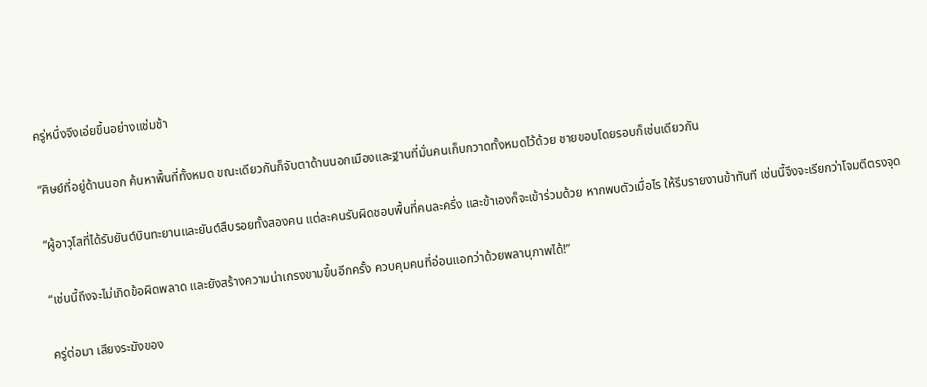ครู่หนึ่งจึงเอ่ยขึ้นอย่างแช่มช้า

“ศิษย์ที่อยู่ด้านนอก ค้นหาพื้นที่ทั้งหมด ขณะเดียวกันก็จับตาด้านนอกเมืองและฐานที่มั่นคนเก็บกวาดทั้งหมดไว้ด้วย ชายขอบโดยรอบก็เช่นเดียวกัน

“ผู้อาวุโสที่ได้รับยันต์บินทะยานและยันต์สืบรอยทั้งสองคน แต่ละคนรับผิดชอบพื้นที่คนละครึ่ง และข้าเองก็จะเข้าร่วมด้วย หากพบตัวเมื่อไร ให้รีบรายงานข้าทันที เช่นนี้จึงจะเรียกว่าโจมตีตรงจุด

“เช่นนี้ถึงจะไม่เกิดข้อผิดพลาด และยังสร้างความน่าเกรงขามขึ้นอีกครั้ง ควบคุมคนที่อ่อนแอกว่าด้วยพลานุภาพได้!”

ครู่ต่อมา เสียงระฆังของ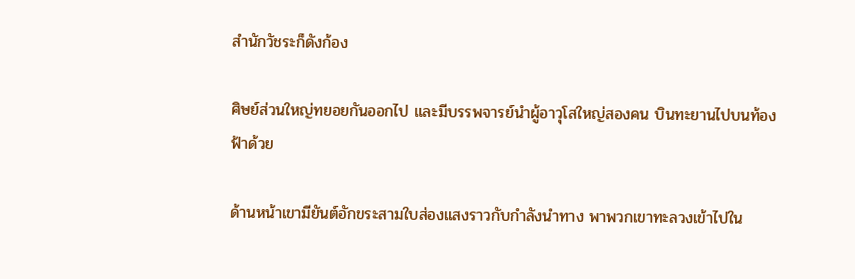สำนักวัชระก็ดังก้อง

ศิษย์ส่วนใหญ่ทยอยกันออกไป และมีบรรพจารย์นำผู้อาวุโสใหญ่สองคน บินทะยานไปบนท้องฟ้าด้วย

ด้านหน้าเขามียันต์อักขระสามใบส่องแสงราวกับกำลังนำทาง พาพวกเขาทะลวงเข้าไปใน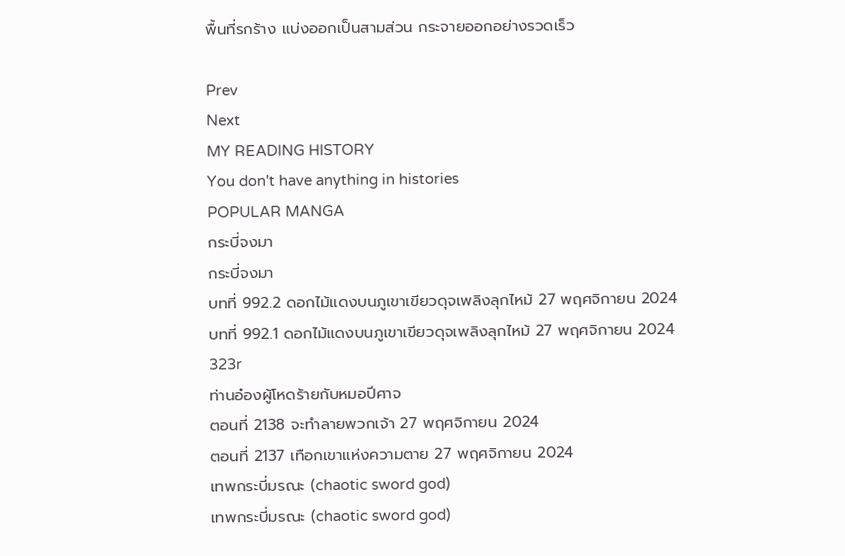พื้นที่รกร้าง แบ่งออกเป็นสามส่วน กระจายออกอย่างรวดเร็ว

Prev
Next
MY READING HISTORY
You don't have anything in histories
POPULAR MANGA
กระบี่จงมา
กระบี่จงมา
บทที่ 992.2 ดอกไม้แดงบนภูเขาเขียวดุจเพลิงลุกไหม้ 27 พฤศจิกายน 2024
บทที่ 992.1 ดอกไม้แดงบนภูเขาเขียวดุจเพลิงลุกไหม้ 27 พฤศจิกายน 2024
323r
ท่านอ๋องผู้โหดร้ายกับหมอปีศาจ
ตอนที่ 2138 จะทำลายพวกเจ้า 27 พฤศจิกายน 2024
ตอนที่ 2137 เทือกเขาแห่งความตาย 27 พฤศจิกายน 2024
เทพกระบี่มรณะ (chaotic sword god)
เทพกระบี่มรณะ (chaotic sword god)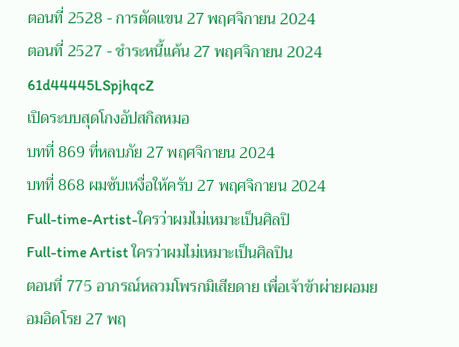ตอนที่ 2528 - การตัดแขน 27 พฤศจิกายน 2024
ตอนที่ 2527 - ชำระหนี้แค้น 27 พฤศจิกายน 2024
61d44445LSpjhqcZ
เปิดระบบสุดโกงอัปสกิลหมอ
บทที่ 869 ที่หลบภัย 27 พฤศจิกายน 2024
บทที่ 868 ผมซับเหงื่อให้ครับ 27 พฤศจิกายน 2024
Full-time-Artist-ใครว่าผมไม่เหมาะเป็นศิลปิ
Full-time Artist ใครว่าผมไม่เหมาะเป็นศิลปิน
ตอนที่ 775 อาภรณ์หลวมโพรกมิเสียดาย เพื่อเจ้าข้าผ่ายผอมยอมอิดโรย 27 พฤ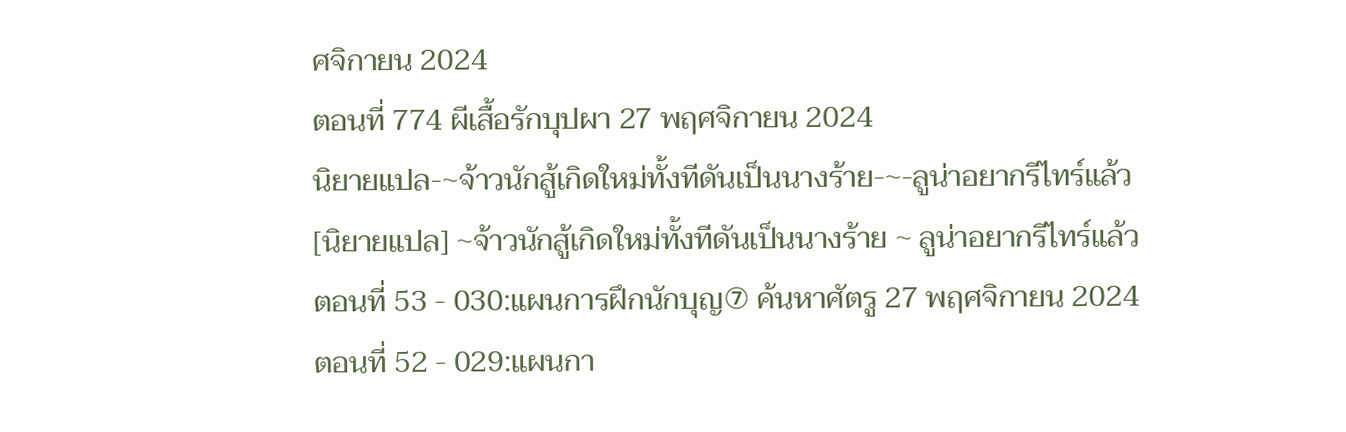ศจิกายน 2024
ตอนที่ 774 ผีเสื้อรักบุปผา 27 พฤศจิกายน 2024
นิยายแปล-~จ้าวนักสู้เกิดใหม่ทั้งทีดันเป็นนางร้าย-~-ลูน่าอยากรีไทร์แล้ว
[นิยายแปล] ~จ้าวนักสู้เกิดใหม่ทั้งทีดันเป็นนางร้าย ~ ลูน่าอยากรีไทร์แล้ว
ตอนที่ 53 - 030:แผนการฝึกนักบุญ⑦ ค้นหาศัตรู 27 พฤศจิกายน 2024
ตอนที่ 52 - 029:แผนกา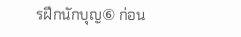รฝึกนักบุญ⑥ ก่อน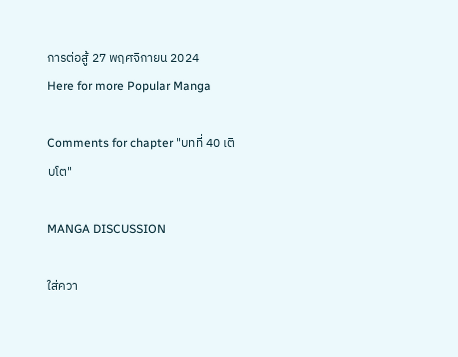การต่อสู้ 27 พฤศจิกายน 2024
Here for more Popular Manga

Comments for chapter "บทที่ 40 เติบโต"

MANGA DISCUSSION

ใส่ควา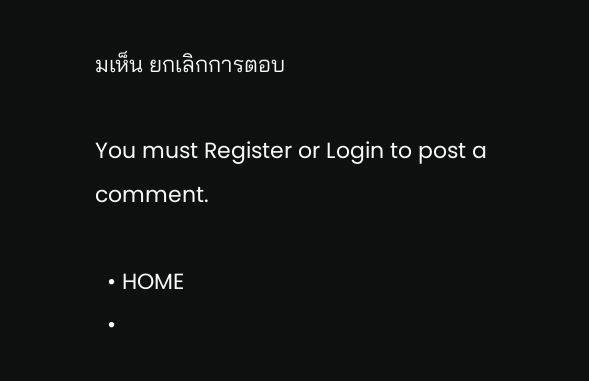มเห็น ยกเลิกการตอบ

You must Register or Login to post a comment.

  • HOME
  •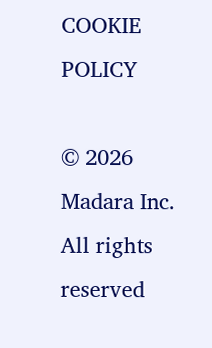COOKIE POLICY

© 2026 Madara Inc. All rights reserved